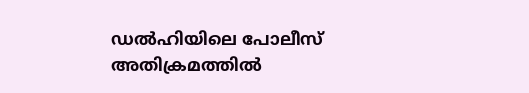ഡല്‍ഹിയിലെ പോലീസ് അതിക്രമത്തില്‍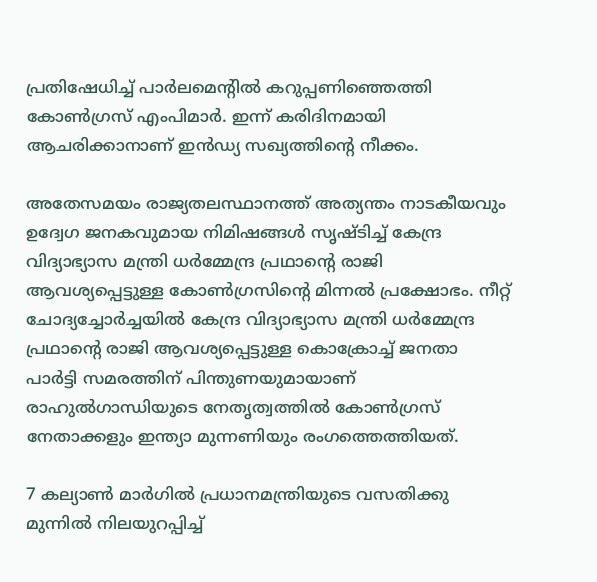പ്രതിഷേധിച്ച് പാര്‍ലമെന്റില്‍ കറുപ്പണിഞ്ഞെത്തി കോണ്‍ഗ്രസ് എംപിമാര്‍. ഇന്ന് കരിദിനമായി ആചരിക്കാനാണ് ഇന്‍ഡ്യ സഖ്യത്തിന്റെ നീക്കം.

അതേസമയം രാജ്യതലസ്ഥാനത്ത് അത്യന്തം നാടകീയവും ഉദ്വേഗ ജനകവുമായ നിമിഷങ്ങള്‍ സൃഷ്ടിച്ച് കേന്ദ്ര വിദ്യാഭ്യാസ മന്ത്രി ധര്‍മ്മേന്ദ്ര പ്രഥാന്റെ രാജി ആവശ്യപ്പെട്ടുള്ള കോണ്‍ഗ്രസിന്റെ മിന്നല്‍ പ്രക്ഷോഭം. നീറ്റ് ചോദ്യച്ചോര്‍ച്ചയില്‍ കേന്ദ്ര വിദ്യാഭ്യാസ മന്ത്രി ധര്‍മ്മേന്ദ്ര പ്രഥാന്റെ രാജി ആവശ്യപ്പെട്ടുള്ള കൊക്രോച്ച് ജനതാ പാര്‍ട്ടി സമരത്തിന് പിന്തുണയുമായാണ് രാഹുല്‍ഗാന്ധിയുടെ നേതൃത്വത്തില്‍ കോണ്‍ഗ്രസ് നേതാക്കളും ഇന്ത്യാ മുന്നണിയും രംഗത്തെത്തിയത്.

7 കല്യാണ്‍ മാര്‍ഗില്‍ പ്രധാനമന്ത്രിയുടെ വസതിക്കു മുന്നില്‍ നിലയുറപ്പിച്ച്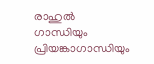രാഹുല്‍ ഗാന്ധിയും പ്രിയങ്കാഗാന്ധിയും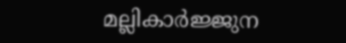മല്ലികാര്‍ജ്ജുന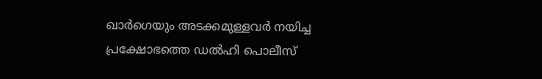ഖാര്‍ഗെയും അടക്കമുള്ളവര്‍ നയിച്ച പ്രക്ഷോഭത്തെ ഡല്‍ഹി പൊലീസ്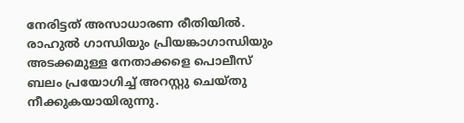നേരിട്ടത് അസാധാരണ രീതിയില്‍. രാഹുല്‍ ഗാന്ധിയും പ്രിയങ്കാഗാന്ധിയും അടക്കമുള്ള നേതാക്കളെ പൊലീസ് ബലം പ്രയോഗിച്ച് അറസ്റ്റു ചെയ്തു നീക്കുകയായിരുന്നു.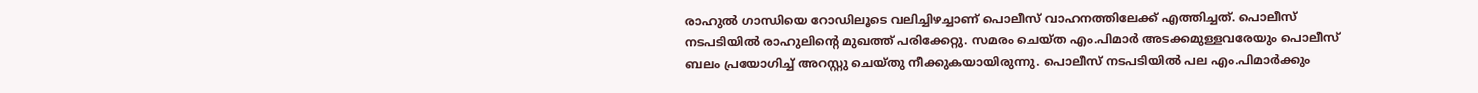രാഹുല്‍ ഗാന്ധിയെ റോഡിലൂടെ വലിച്ചിഴച്ചാണ് പൊലീസ് വാഹനത്തിലേക്ക് എത്തിച്ചത്. പൊലീസ് നടപടിയില്‍ രാഹുലിന്റെ മുഖത്ത് പരിക്കേറ്റു. സമരം ചെയ്ത എം.പിമാര്‍ അടക്കമുള്ളവരേയും പൊലീസ് ബലം പ്രയോഗിച്ച് അറസ്റ്റു ചെയ്തു നീക്കുകയായിരുന്നു. പൊലീസ് നടപടിയില്‍ പല എം.പിമാര്‍ക്കും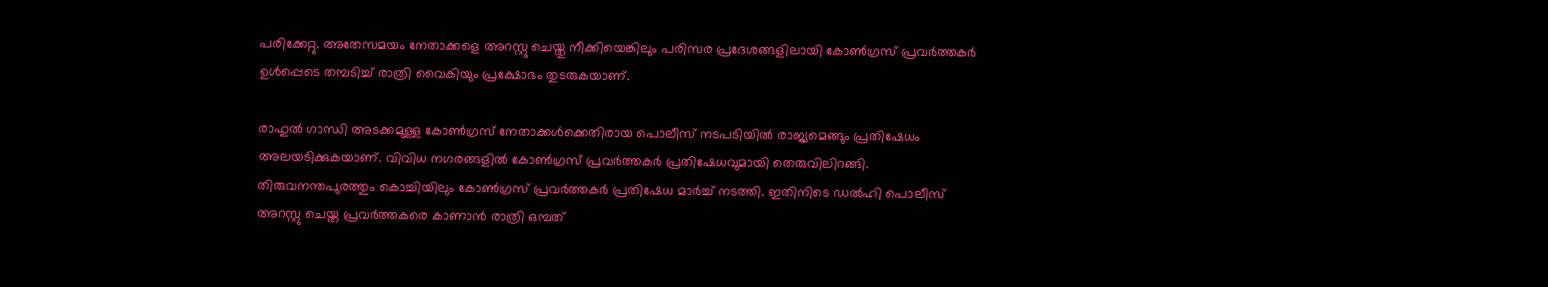പരിക്കേറ്റു. അതേസമയം നേതാക്കളെ അറസ്റ്റു ചെയ്തു നീക്കിയെങ്കിലും പരിസര പ്രദേശങ്ങളിലായി കോണ്‍ഗ്രസ് പ്രവര്‍ത്തകര്‍ ഉള്‍പ്പെടെ തമ്പടിച്ച് രാത്രി വൈകിയും പ്രക്ഷോഭം തുടരുകയാണ്.

രാഹുല്‍ ഗാന്ധി അടക്കമുള്ള കോണ്‍ഗ്രസ് നേതാക്കള്‍ക്കെതിരായ പൊലീസ് നടപടിയില്‍ രാജ്യമെങ്ങും പ്രതിഷേധം അലയടിക്കുകയാണ്. വിവിധ നഗരങ്ങളില്‍ കോണ്‍ഗ്രസ് പ്രവര്‍ത്തകര്‍ പ്രതിഷേധവുമായി തെരുവിലിറങ്ങി. തിരുവനന്തപുരത്തും കൊച്ചിയിലും കോണ്‍ഗ്രസ് പ്രവര്‍ത്തകര്‍ പ്രതിഷേധ മാര്‍ച്ച് നടത്തി. ഇതിനിടെ ഡല്‍ഹി പൊലീസ് അറസ്റ്റു ചെയ്ത പ്രവര്‍ത്തകരെ കാണാന്‍ രാത്രി ഒമ്പത്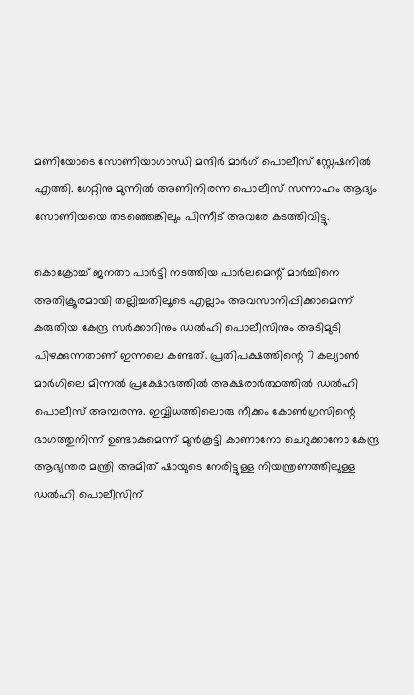മണിയോടെ സോണിയാഗാന്ധി മന്ദിര്‍ മാര്‍ഗ് പൊലീസ് സ്റ്റേഷനില്‍ എത്തി. ഗേറ്റിനു മുന്നില്‍ അണിനിരന്ന പൊലീസ് സന്നാഹം ആദ്യം സോണിയയെ തടഞ്ഞെങ്കിലും പിന്നീട് അവരേ കടത്തിവിട്ടു.

കൊക്രോച്ച് ജനതാ പാര്‍ട്ടി നടത്തിയ പാര്‍ലമെന്റ് മാര്‍ച്ചിനെ അതിക്രൂരമായി തല്ലിച്ചതിലൂടെ എല്ലാം അവസാനിപ്പിക്കാമെന്ന് കരുതിയ കേന്ദ്ര സര്‍ക്കാറിനും ഡല്‍ഹി പൊലീസിനും അടിമുടി പിഴക്കുന്നതാണ് ഇന്നലെ കണ്ടത്. പ്രതിപക്ഷത്തിന്റെ 7 കല്യാണ്‍ മാര്‍ഗിലെ മിന്നല്‍ പ്രക്ഷോഭത്തില്‍ അക്ഷരാര്‍ത്ഥത്തില്‍ ഡല്‍ഹി പൊലീസ് അമ്പരന്നു. ഇവ്വിധത്തിലൊരു നീക്കം കോണ്‍ഗ്രസിന്റെ ഭാഗത്തുനിന്ന് ഉണ്ടാകുമെന്ന് മുന്‍കൂട്ടി കാണാനോ ചെറുക്കാനോ കേന്ദ്ര ആഭ്യന്തര മന്ത്രി അമിത് ഷായുടെ നേരിട്ടുള്ള നിയന്ത്രണത്തിലുള്ള ഡല്‍ഹി പൊലീസിന്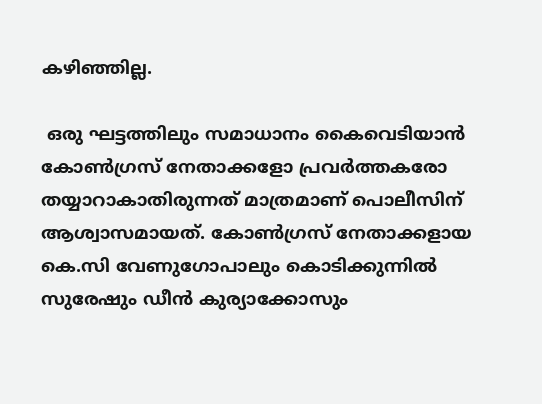കഴിഞ്ഞില്ല.

 ഒരു ഘട്ടത്തിലും സമാധാനം കൈവെടിയാന്‍ കോണ്‍ഗ്രസ് നേതാക്കളോ പ്രവര്‍ത്തകരോ തയ്യാറാകാതിരുന്നത് മാത്രമാണ് പൊലീസിന് ആശ്വാസമായത്. കോണ്‍ഗ്രസ് നേതാക്കളായ കെ.സി വേണുഗോപാലും കൊടിക്കുന്നില്‍ സുരേഷും ഡീന്‍ കുര്യാക്കോസും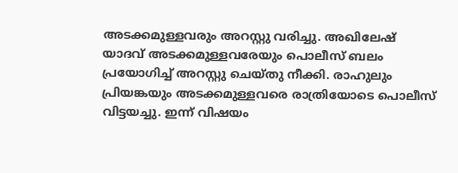അടക്കമുള്ളവരും അറസ്റ്റു വരിച്ചു. അഖിലേഷ് യാദവ് അടക്കമുള്ളവരേയും പൊലീസ് ബലം പ്രയോഗിച്ച് അറസ്റ്റു ചെയ്തു നീക്കി. രാഹുലും പ്രിയങ്കയും അടക്കമുള്ളവരെ രാത്രിയോടെ പൊലീസ് വിട്ടയച്ചു. ഇന്ന് വിഷയം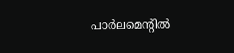പാര്‍ലമെന്റില്‍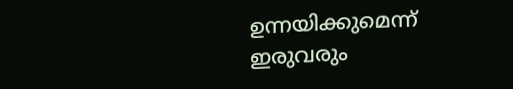ഉന്നയിക്കുമെന്ന് ഇരുവരും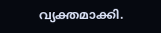വ്യക്തമാക്കി.